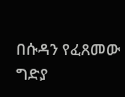በሱዳን የፈጸመው ግድያ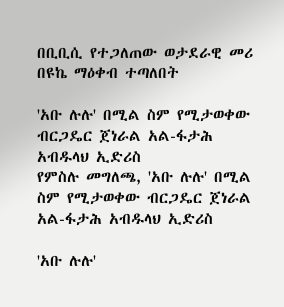በቢቢሲ የተጋለጠው ወታደራዊ መሪ በዩኬ ማዕቀብ ተጣለበት

'አቡ ሉሉ' በሚል ስም የሚታወቀው ብርጋዴር ጀነራል አል-ፋታሕ አብዱላህ ኢድሪስ
የምስሉ መግለጫ, 'አቡ ሉሉ' በሚል ስም የሚታወቀው ብርጋዴር ጀነራል አል-ፋታሕ አብዱላህ ኢድሪስ

'አቡ ሉሉ'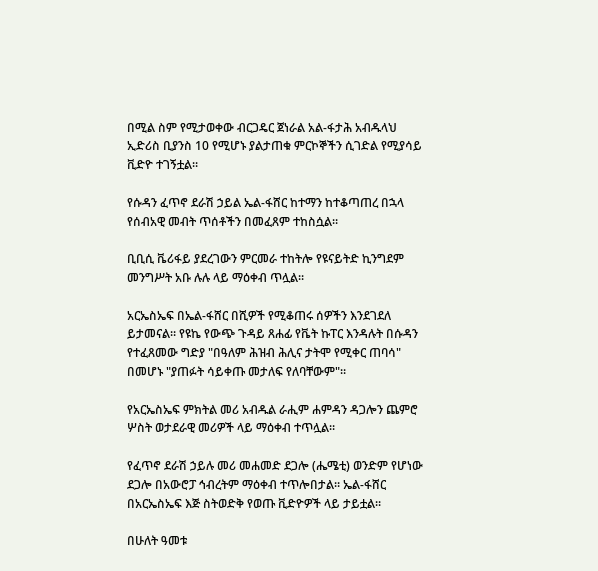በሚል ስም የሚታወቀው ብርጋዴር ጀነራል አል-ፋታሕ አብዱላህ ኢድሪስ ቢያንስ 10 የሚሆኑ ያልታጠቁ ምርኮኞችን ሲገድል የሚያሳይ ቪድዮ ተገኝቷል።

የሱዳን ፈጥኖ ደራሽ ኃይል ኤል-ፋሸር ከተማን ከተቆጣጠረ በኋላ የሰብአዊ መብት ጥሰቶችን በመፈጸም ተከስሷል።

ቢቢሲ ቬሪፋይ ያደረገውን ምርመራ ተከትሎ የዩናይትድ ኪንግደም መንግሥት አቡ ሉሉ ላይ ማዕቀብ ጥሏል።

አርኤስኤፍ በኤል-ፋሸር በሺዎች የሚቆጠሩ ሰዎችን እንደገደለ ይታመናል። የዩኬ የውጭ ጉዳይ ጸሐፊ የቬት ኩፐር እንዳሉት በሱዳን የተፈጸመው ግድያ "በዓለም ሕዝብ ሕሊና ታትሞ የሚቀር ጠባሳ" በመሆኑ "ያጠፉት ሳይቀጡ መታለፍ የለባቸውም"።

የአርኤስኤፍ ምክትል መሪ አብዱል ራሒም ሐምዳን ዳጋሎን ጨምሮ ሦስት ወታደራዊ መሪዎች ላይ ማዕቀብ ተጥሏል።

የፈጥኖ ደራሽ ኃይሉ መሪ መሐመድ ደጋሎ (ሔሜቲ) ወንድም የሆነው ደጋሎ በአውሮፓ ኅብረትም ማዕቀብ ተጥሎበታል። ኤል-ፋሸር በአርኤስኤፍ እጅ ስትወድቅ የወጡ ቪድዮዎች ላይ ታይቷል።

በሁለት ዓመቱ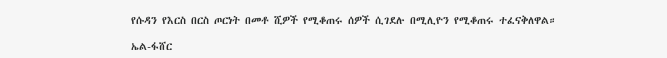የሱዳን የእርስ በርስ ጦርነት በመቶ ሺዎች የሚቆጠሩ ሰዎች ሲገደሉ በሚሊዮን የሚቆጠሩ ተፈናቅለዋል።

ኤል-ፋሸር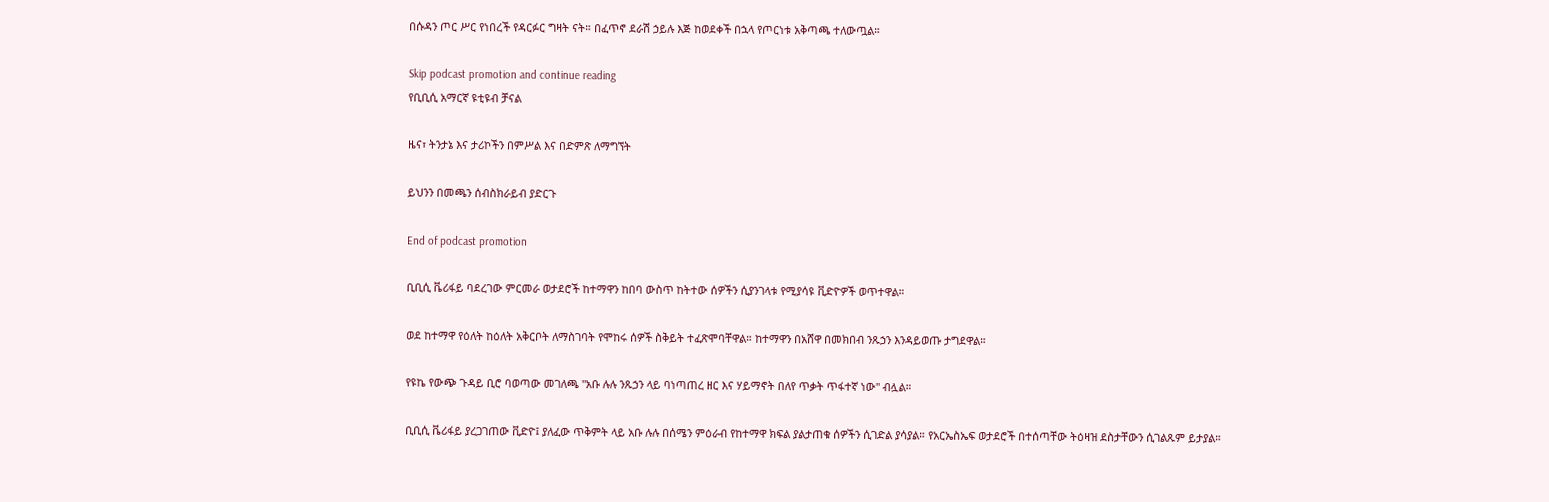በሱዳን ጦር ሥር የነበረች የዳርፉር ግዛት ናት። በፈጥኖ ደራሽ ኃይሉ እጅ ከወደቀች በኋላ የጦርነቱ አቅጣጫ ተለውጧል።

Skip podcast promotion and continue reading
የቢቢሲ አማርኛ ዩቲዩብ ቻናል

ዜና፣ ትንታኔ እና ታሪኮችን በምሥል እና በድምጽ ለማግኘት

ይህንን በመጫን ሰብስክራይብ ያድርጉ

End of podcast promotion

ቢቢሲ ቬሪፋይ ባደረገው ምርመራ ወታደሮች ከተማዋን ከበባ ውስጥ ከትተው ሰዎችን ሲያንገላቱ የሚያሳዩ ቪድዮዎች ወጥተዋል።

ወደ ከተማዋ የዕለት ከዕለት አቅርቦት ለማስገባት የሞከሩ ሰዎች ስቅይት ተፈጽሞባቸዋል። ከተማዋን በአሸዋ በመክበብ ንጹኃን እንዳይወጡ ታግደዋል።

የዩኬ የውጭ ጉዳይ ቢሮ ባወጣው መገለጫ "አቡ ሉሉ ንጹኃን ላይ ባነጣጠረ ዘር እና ሃይማኖት በለየ ጥቃት ጥፋተኛ ነው" ብሏል።

ቢቢሲ ቬሪፋይ ያረጋገጠው ቪድዮ፤ ያለፈው ጥቅምት ላይ አቡ ሉሉ በሰሜን ምዕራብ የከተማዋ ክፍል ያልታጠቁ ሰዎችን ሲገድል ያሳያል። የአርኤስኤፍ ወታደሮች በተሰጣቸው ትዕዛዝ ደስታቸውን ሲገልጹም ይታያል።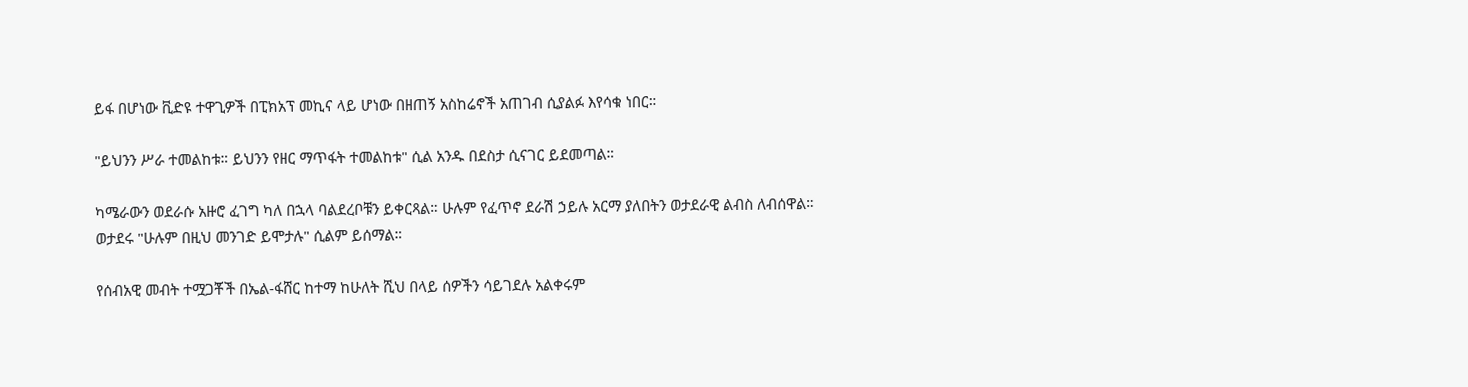ይፋ በሆነው ቪድዩ ተዋጊዎች በፒክአፕ መኪና ላይ ሆነው በዘጠኝ አስከሬኖች አጠገብ ሲያልፉ እየሳቁ ነበር።

"ይህንን ሥራ ተመልከቱ። ይህንን የዘር ማጥፋት ተመልከቱ" ሲል አንዱ በደስታ ሲናገር ይደመጣል።

ካሜራውን ወደራሱ አዙሮ ፈገግ ካለ በኋላ ባልደረቦቹን ይቀርጻል። ሁሉም የፈጥኖ ደራሽ ኃይሉ አርማ ያለበትን ወታደራዊ ልብስ ለብሰዋል። ወታደሩ "ሁሉም በዚህ መንገድ ይሞታሉ" ሲልም ይሰማል።

የሰብአዊ መብት ተሟጋቾች በኤል-ፋሸር ከተማ ከሁለት ሺህ በላይ ሰዎችን ሳይገደሉ አልቀሩም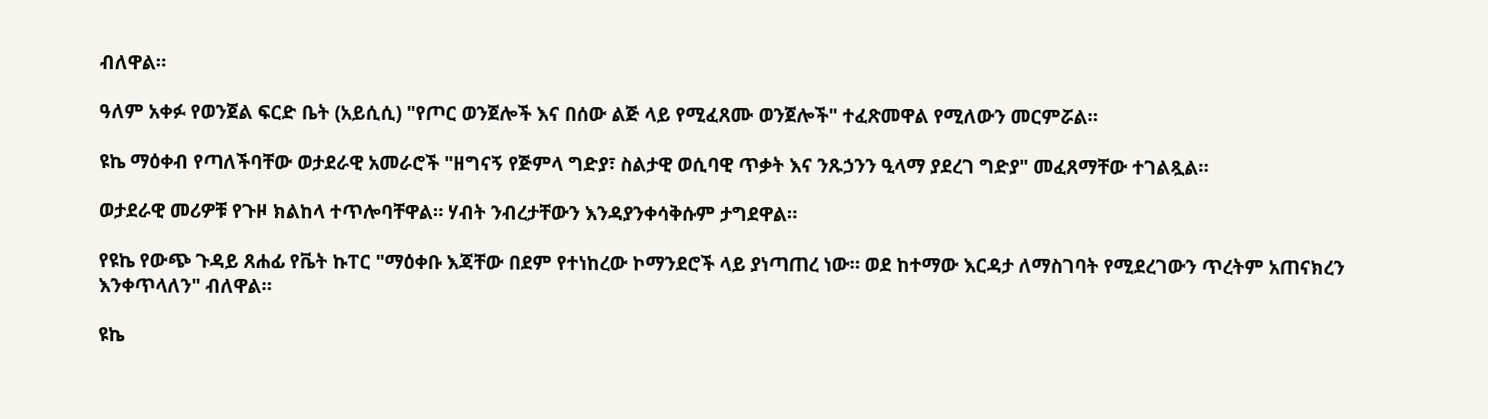ብለዋል።

ዓለም አቀፉ የወንጀል ፍርድ ቤት (አይሲሲ) "የጦር ወንጀሎች እና በሰው ልጅ ላይ የሚፈጸሙ ወንጀሎች" ተፈጽመዋል የሚለውን መርምሯል።

ዩኬ ማዕቀብ የጣለችባቸው ወታደራዊ አመራሮች "ዘግናኝ የጅምላ ግድያ፣ ስልታዊ ወሲባዊ ጥቃት እና ንጹኃንን ዒላማ ያደረገ ግድያ" መፈጸማቸው ተገልጿል።

ወታደራዊ መሪዎቹ የጉዞ ክልከላ ተጥሎባቸዋል። ሃብት ንብረታቸውን እንዳያንቀሳቅሱም ታግደዋል።

የዩኬ የውጭ ጉዳይ ጸሐፊ የቬት ኩፐር "ማዕቀቡ እጃቸው በደም የተነከረው ኮማንደሮች ላይ ያነጣጠረ ነው። ወደ ከተማው እርዳታ ለማስገባት የሚደረገውን ጥረትም አጠናክረን እንቀጥላለን" ብለዋል።

ዩኬ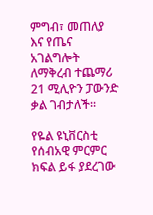ምግብ፣ መጠለያ እና የጤና አገልግሎት ለማቅረብ ተጨማሪ 21 ሚሊዮን ፓውንድ ቃል ገብታለች።

የዬል ዩኒቨርስቲ የሰብአዊ ምርምር ክፍል ይፋ ያደረገው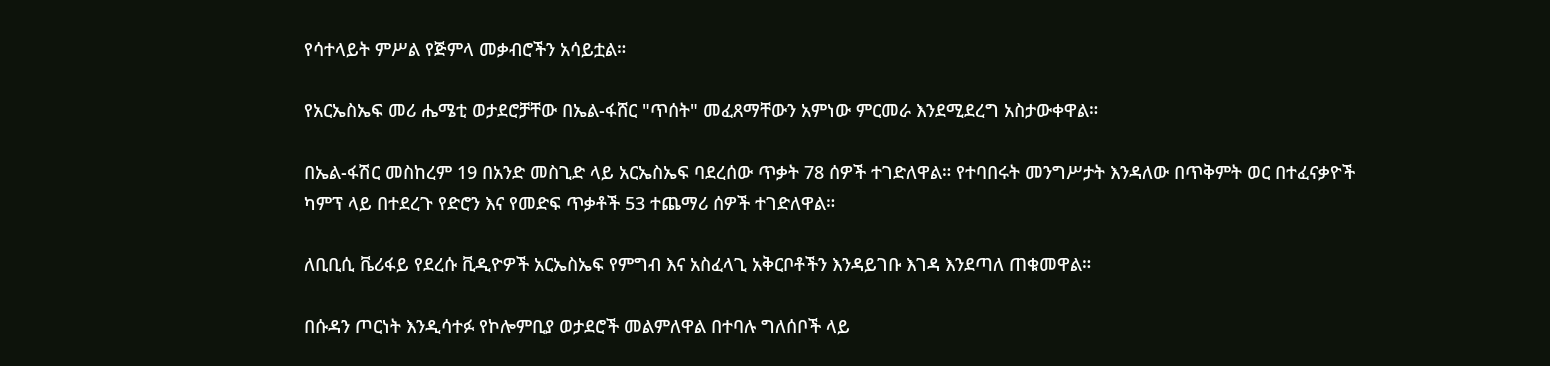የሳተላይት ምሥል የጅምላ መቃብሮችን አሳይቷል።

የአርኤስኤፍ መሪ ሔሜቲ ወታደሮቻቸው በኤል-ፋሸር "ጥሰት" መፈጸማቸውን አምነው ምርመራ እንደሚደረግ አስታውቀዋል።

በኤል-ፋሽር መስከረም 19 በአንድ መስጊድ ላይ አርኤስኤፍ ባደረሰው ጥቃት 78 ሰዎች ተገድለዋል። የተባበሩት መንግሥታት እንዳለው በጥቅምት ወር በተፈናቃዮች ካምፕ ላይ በተደረጉ የድሮን እና የመድፍ ጥቃቶች 53 ተጨማሪ ሰዎች ተገድለዋል።

ለቢቢሲ ቬሪፋይ የደረሱ ቪዲዮዎች አርኤስኤፍ የምግብ እና አስፈላጊ አቅርቦቶችን እንዳይገቡ እገዳ እንደጣለ ጠቁመዋል።

በሱዳን ጦርነት እንዲሳተፉ የኮሎምቢያ ወታደሮች መልምለዋል በተባሉ ግለሰቦች ላይ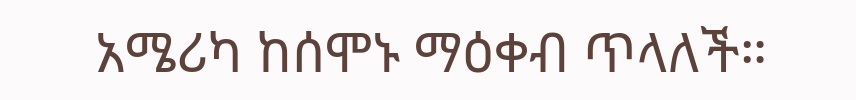አሜሪካ ከሰሞኑ ማዕቀብ ጥላለች።